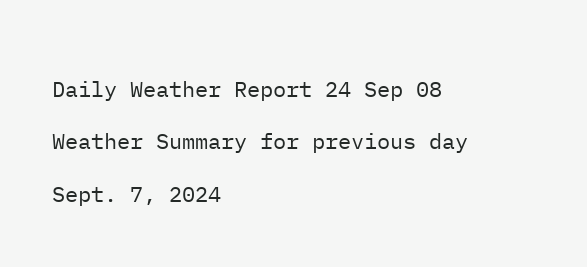Daily Weather Report 24 Sep 08

Weather Summary for previous day

Sept. 7, 2024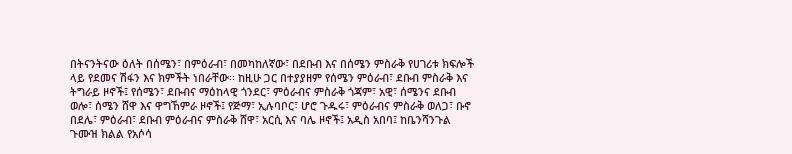በትናንትናው ዕለት በሰሜን፣ በምዕራብ፣ በመካከለኛው፣ በደቡብ እና በሰሜን ምስራቅ የሀገሪቱ ክፍሎች ላይ የደመና ሽፋን እና ክምችት ነበራቸው፡፡ ከዚሁ ጋር በተያያዘም የሰሜን ምዕራብ፣ ደቡብ ምስራቅ እና ትግራይ ዞኖች፤ የሰሜን፣ ደቡብና ማዕከላዊ ጎንደር፣ ምዕራብና ምስራቅ ጎጃም፣ አዊ፣ ሰሜንና ደቡብ ወሎ፣ ሰሜን ሸዋ እና ዋግኸምራ ዞኖች፤ የጅማ፣ ኢሉባቦር፣ ሆሮ ጉዱሩ፣ ምዕራብና ምስራቅ ወለጋ፣ ቡኖ በደሌ፣ ምዕራብ፣ ደቡብ ምዕራብና ምስራቅ ሸዋ፣ አርሲ እና ባሌ ዞኖች፤ አዲስ አበባ፤ ከቤንሻንጉል ጉሙዝ ክልል የአሶሳ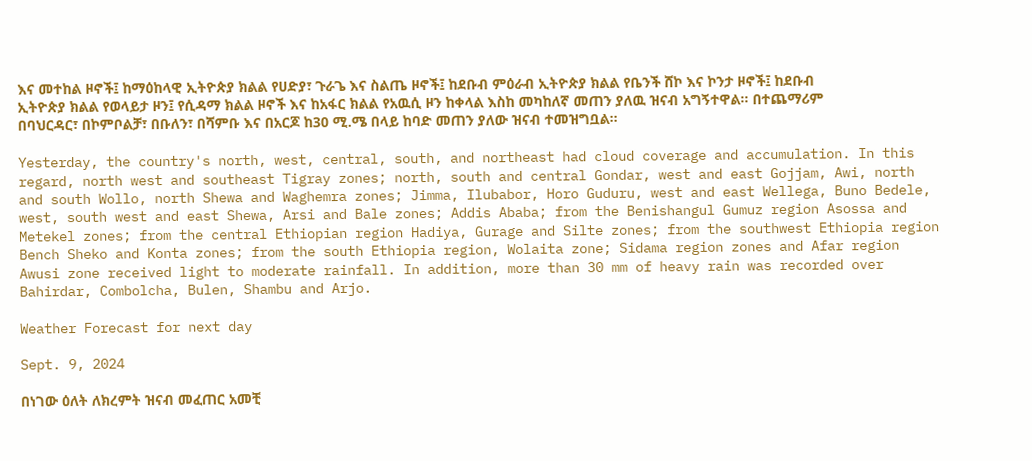እና መተከል ዞኖች፤ ከማዕከላዊ ኢትዮጵያ ክልል የሀድያ፣ ጉራጌ እና ስልጤ ዞኖች፤ ከደቡብ ምዕራብ ኢትዮጵያ ክልል የቤንች ሸኮ እና ኮንታ ዞኖች፤ ከደቡብ ኢትዮጵያ ክልል የወላይታ ዞን፤ የሲዳማ ክልል ዞኖች እና ከአፋር ክልል የአዉሲ ዞን ከቀላል እስከ መካከለኛ መጠን ያለዉ ዝናብ አግኝተዋል፡፡ በተጨማሪም በባህርዳር፣ በኮምቦልቻ፣ በቡለን፣ በሻምቡ እና በአርጆ ከ30 ሚ.ሜ በላይ ከባድ መጠን ያለው ዝናብ ተመዝግቧል፡፡

Yesterday, the country's north, west, central, south, and northeast had cloud coverage and accumulation. In this regard, north west and southeast Tigray zones; north, south and central Gondar, west and east Gojjam, Awi, north and south Wollo, north Shewa and Waghemra zones; Jimma, Ilubabor, Horo Guduru, west and east Wellega, Buno Bedele, west, south west and east Shewa, Arsi and Bale zones; Addis Ababa; from the Benishangul Gumuz region Asossa and Metekel zones; from the central Ethiopian region Hadiya, Gurage and Silte zones; from the southwest Ethiopia region Bench Sheko and Konta zones; from the south Ethiopia region, Wolaita zone; Sidama region zones and Afar region Awusi zone received light to moderate rainfall. In addition, more than 30 mm of heavy rain was recorded over Bahirdar, Combolcha, Bulen, Shambu and Arjo.

Weather Forecast for next day

Sept. 9, 2024

በነገው ዕለት ለክረምት ዝናብ መፈጠር አመቺ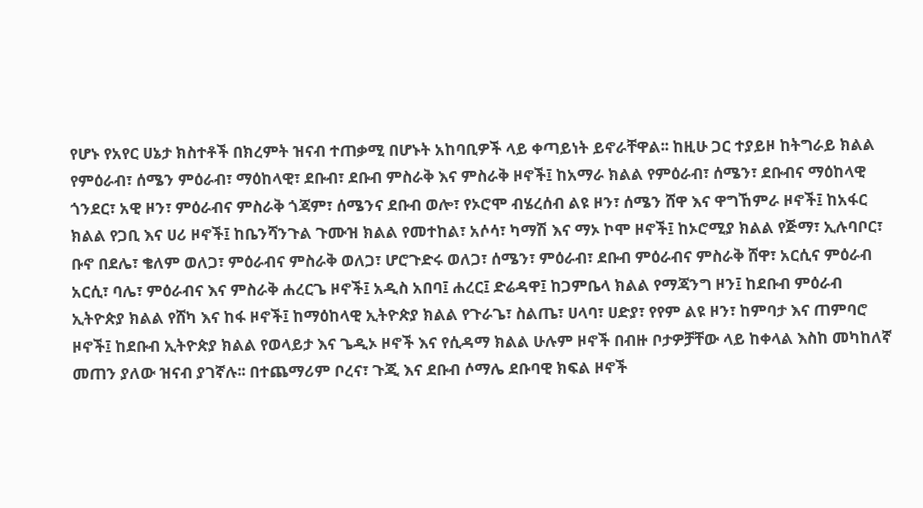የሆኑ የአየር ሀኔታ ክስተቶች በክረምት ዝናብ ተጠቃሚ በሆኑት አከባቢዎች ላይ ቀጣይነት ይኖራቸዋል፡፡ ከዚሁ ጋር ተያይዞ ከትግራይ ክልል የምዕራብ፣ ሰሜን ምዕራብ፣ ማዕከላዊ፣ ደቡብ፣ ደቡብ ምስራቅ እና ምስራቅ ዞኖች፤ ከአማራ ክልል የምዕራብ፣ ሰሜን፣ ደቡብና ማዕከላዊ ጎንደር፣ አዊ ዞን፣ ምዕራብና ምስራቅ ጎጃም፣ ሰሜንና ደቡብ ወሎ፣ የኦሮሞ ብሄረሰብ ልዩ ዞን፣ ሰሜን ሸዋ እና ዋግኸምራ ዞኖች፤ ከአፋር ክልል የጋቢ እና ሀሪ ዞኖች፤ ከቤንሻንጉል ጉሙዝ ክልል የመተከል፣ አሶሳ፣ ካማሽ እና ማኦ ኮሞ ዞኖች፤ ከኦሮሚያ ክልል የጅማ፣ ኢሉባቦር፣ ቡኖ በደሌ፣ ቄለም ወለጋ፣ ምዕራብና ምስራቅ ወለጋ፣ ሆሮጉድሩ ወለጋ፣ ሰሜን፣ ምዕራብ፣ ደቡብ ምዕራብና ምስራቅ ሸዋ፣ አርሲና ምዕራብ አርሲ፣ ባሌ፣ ምዕራብና እና ምስራቅ ሐረርጌ ዞኖች፤ አዲስ አበባ፤ ሐረር፤ ድሬዳዋ፤ ከጋምቤላ ክልል የማጃንግ ዞን፤ ከደቡብ ምዕራብ ኢትዮጵያ ክልል የሸካ እና ከፋ ዞኖች፤ ከማዕከላዊ ኢትዮጵያ ክልል የጉራጌ፣ ስልጤ፣ ሀላባ፣ ሀድያ፣ የየም ልዩ ዞን፣ ከምባታ እና ጠምባሮ ዞኖች፤ ከደቡብ ኢትዮጵያ ክልል የወላይታ እና ጌዲኦ ዞኖች እና የሲዳማ ክልል ሁሉም ዞኖች በብዙ ቦታዎቻቸው ላይ ከቀላል እስከ መካከለኛ መጠን ያለው ዝናብ ያገኛሉ፡፡ በተጨማሪም ቦረና፣ ጉጂ እና ደቡብ ሶማሌ ደቡባዊ ክፍል ዞኖች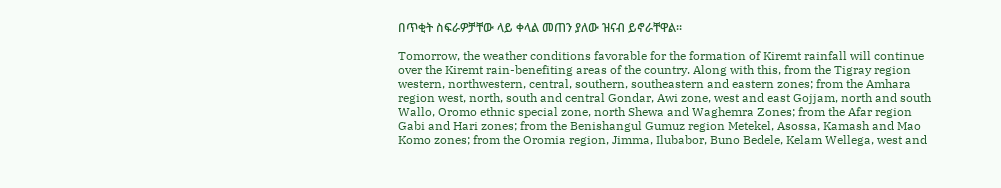በጥቂት ስፍራዎቻቸው ላይ ቀላል መጠን ያለው ዝናብ ይኖራቸዋል፡፡

Tomorrow, the weather conditions favorable for the formation of Kiremt rainfall will continue over the Kiremt rain-benefiting areas of the country. Along with this, from the Tigray region western, northwestern, central, southern, southeastern and eastern zones; from the Amhara region west, north, south and central Gondar, Awi zone, west and east Gojjam, north and south Wallo, Oromo ethnic special zone, north Shewa and Waghemra Zones; from the Afar region Gabi and Hari zones; from the Benishangul Gumuz region Metekel, Asossa, Kamash and Mao Komo zones; from the Oromia region, Jimma, Ilubabor, Buno Bedele, Kelam Wellega, west and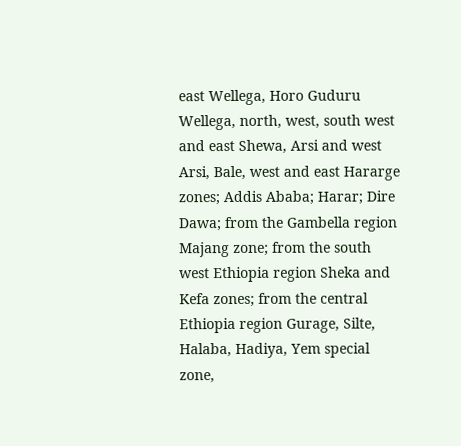east Wellega, Horo Guduru Wellega, north, west, south west and east Shewa, Arsi and west Arsi, Bale, west and east Hararge zones; Addis Ababa; Harar; Dire Dawa; from the Gambella region Majang zone; from the south west Ethiopia region Sheka and Kefa zones; from the central Ethiopia region Gurage, Silte, Halaba, Hadiya, Yem special zone,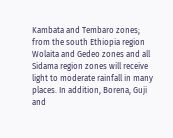Kambata and Tembaro zones; from the south Ethiopia region Wolaita and Gedeo zones and all Sidama region zones will receive light to moderate rainfall in many places. In addition, Borena, Guji and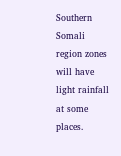Southern Somali region zones will have light rainfall at some places.